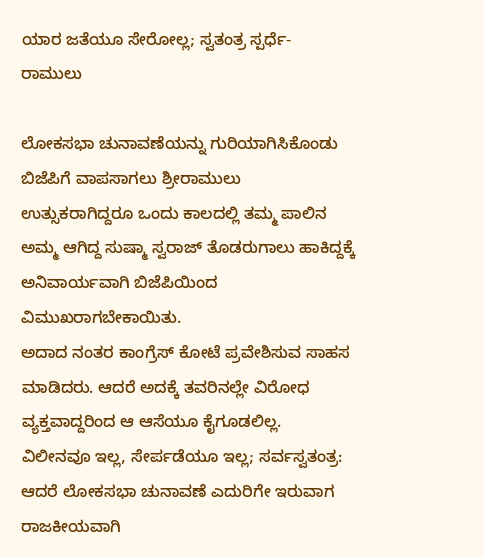ಯಾರ ಜತೆಯೂ ಸೇರೋಲ್ಲ; ಸ್ವತಂತ್ರ ಸ್ಪರ್ಧೆ- ರಾಮುಲು

ಲೋಕಸಭಾ ಚುನಾವಣೆಯನ್ನು ಗುರಿಯಾಗಿಸಿಕೊಂಡು ಬಿಜೆಪಿಗೆ ವಾಪಸಾಗಲು ಶ್ರೀರಾಮುಲು ಉತ್ಸುಕರಾಗಿದ್ದರೂ ಒಂದು ಕಾಲದಲ್ಲಿ ತಮ್ಮ ಪಾಲಿನ ಅಮ್ಮ ಆಗಿದ್ದ ಸುಷ್ಮಾ ಸ್ವರಾಜ್ ತೊಡರುಗಾಲು ಹಾಕಿದ್ದಕ್ಕೆ ಅನಿವಾರ್ಯವಾಗಿ ಬಿಜೆಪಿಯಿಂದ ವಿಮುಖರಾಗಬೇಕಾಯಿತು.
ಅದಾದ ನಂತರ ಕಾಂಗ್ರೆಸ್ ಕೋಟೆ ಪ್ರವೇಶಿಸುವ ಸಾಹಸ ಮಾಡಿದರು. ಆದರೆ ಅದಕ್ಕೆ ತವರಿನಲ್ಲೇ ವಿರೋಧ ವ್ಯಕ್ತವಾದ್ದರಿಂದ ಆ ಆಸೆಯೂ ಕೈಗೂಡಲಿಲ್ಲ.
ವಿಲೀನವೂ ಇಲ್ಲ, ಸೇರ್ಪಡೆಯೂ ಇಲ್ಲ; ಸರ್ವಸ್ವತಂತ್ರ:
ಆದರೆ ಲೋಕಸಭಾ ಚುನಾವಣೆ ಎದುರಿಗೇ ಇರುವಾಗ ರಾಜಕೀಯವಾಗಿ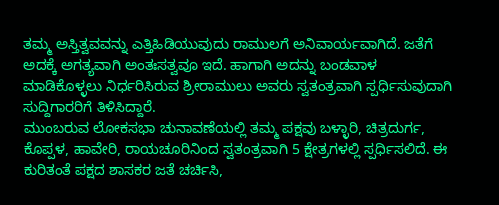ತಮ್ಮ ಅಸ್ತಿತ್ವವವನ್ನು ಎತ್ತಿಹಿಡಿಯುವುದು ರಾಮುಲಗೆ ಅನಿವಾರ್ಯವಾಗಿದೆ. ಜತೆಗೆ ಅದಕ್ಕೆ ಅಗತ್ಯವಾಗಿ ಅಂತಃಸತ್ವವೂ ಇದೆ. ಹಾಗಾಗಿ ಅದನ್ನು ಬಂಡವಾಳ ಮಾಡಿಕೊಳ್ಳಲು ನಿರ್ಧರಿಸಿರುವ ಶ್ರೀರಾಮುಲು ಅವರು ಸ್ವತಂತ್ರವಾಗಿ ಸ್ಪರ್ಧಿಸುವುದಾಗಿ ಸುದ್ದಿಗಾರರಿಗೆ ತಿಳಿಸಿದ್ದಾರೆ.
ಮುಂಬರುವ ಲೋಕಸಭಾ ಚುನಾವಣೆಯಲ್ಲಿ ತಮ್ಮ ಪಕ್ಷವು ಬಳ್ಳಾರಿ, ಚಿತ್ರದುರ್ಗ, ಕೊಪ್ಪಳ, ಹಾವೇರಿ, ರಾಯಚೂರಿನಿಂದ ಸ್ವತಂತ್ರವಾಗಿ 5 ಕ್ಷೇತ್ರಗಳಲ್ಲಿ ಸ್ಪರ್ಧಿಸಲಿದೆ. ಈ ಕುರಿತಂತೆ ಪಕ್ಷದ ಶಾಸಕರ ಜತೆ ಚರ್ಚಿಸಿ,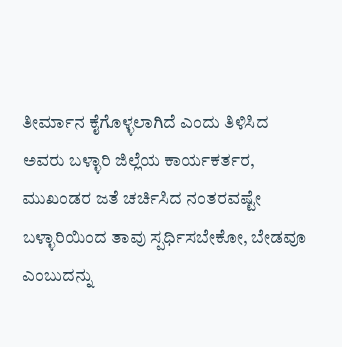ತೀರ್ಮಾನ ಕೈಗೊಳ್ಳಲಾಗಿದೆ ಎಂದು ತಿಳಿಸಿದ ಅವರು ಬಳ್ಳಾರಿ ಜಿಲ್ಲೆಯ ಕಾರ್ಯಕರ್ತರ, ಮುಖಂಡರ ಜತೆ ಚರ್ಚಿಸಿದ ನಂತರವಷ್ಟೇ ಬಳ್ಳಾರಿಯಿಂದ ತಾವು ಸ್ಪರ್ಧಿಸಬೇಕೋ, ಬೇಡವೂ ಎಂಬುದನ್ನು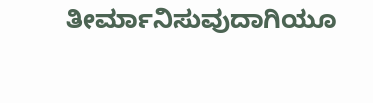ತೀರ್ಮಾನಿಸುವುದಾಗಿಯೂ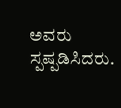ಅವರು ಸ್ಪಷ್ಪಡಿಸಿದರು.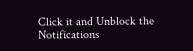Click it and Unblock the Notifications